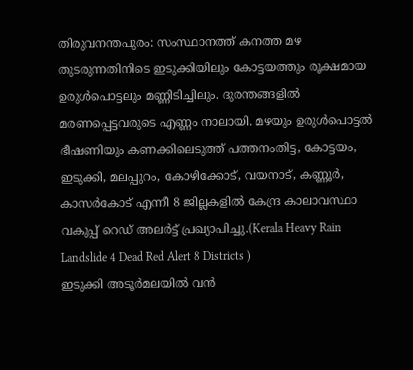തിരുവനന്തപുരം: സംസ്ഥാനത്ത് കനത്ത മഴ തുടരുന്നതിനിടെ ഇടുക്കിയിലും കോട്ടയത്തും രൂക്ഷമായ ഉരുൾപൊട്ടലും മണ്ണിടിച്ചിലും. ദുരന്തങ്ങളിൽ മരണപ്പെട്ടവരുടെ എണ്ണം നാലായി. മഴയും ഉരുൾപൊട്ടൽ ഭീഷണിയും കണക്കിലെടുത്ത് പത്തനംതിട്ട, കോട്ടയം, ഇടുക്കി, മലപ്പുറം, കോഴിക്കോട്, വയനാട്, കണ്ണൂർ, കാസർകോട് എന്നീ 8 ജില്ലകളിൽ കേന്ദ്ര കാലാവസ്ഥാ വകുപ്പ് റെഡ് അലർട്ട് പ്രഖ്യാപിച്ചു.(Kerala Heavy Rain Landslide 4 Dead Red Alert 8 Districts )
ഇടുക്കി അടൂർമലയിൽ വൻ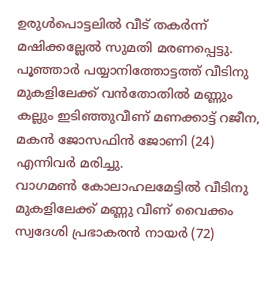ഉരുൾപൊട്ടലിൽ വീട് തകർന്ന് മഷിക്കല്ലേൽ സുമതി മരണപ്പെട്ടു. പൂഞ്ഞാർ പയ്യാനിത്തോട്ടത്ത് വീടിനു മുകളിലേക്ക് വൻതോതിൽ മണ്ണും കല്ലും ഇടിഞ്ഞുവീണ് മണക്കാട്ട് റജീന, മകൻ ജോസഫിൻ ജോണി (24) എന്നിവർ മരിച്ചു.
വാഗമൺ കോലാഹലമേട്ടിൽ വീടിനു മുകളിലേക്ക് മണ്ണു വീണ് വൈക്കം സ്വദേശി പ്രഭാകരൻ നായർ (72)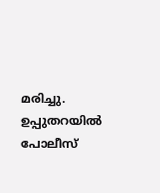മരിച്ചു. ഉപ്പുതറയിൽ പോലീസ്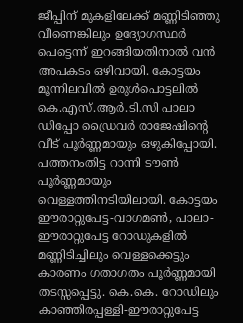ജീപ്പിന് മുകളിലേക്ക് മണ്ണിടിഞ്ഞു വീണെങ്കിലും ഉദ്യോഗസ്ഥർ പെട്ടെന്ന് ഇറങ്ങിയതിനാൽ വൻ അപകടം ഒഴിവായി. കോട്ടയം മൂന്നിലവിൽ ഉരുൾപൊട്ടലിൽ കെ.എസ്.ആർ.ടി.സി പാലാ ഡിപ്പോ ഡ്രൈവർ രാജേഷിന്റെ വീട് പൂർണ്ണമായും ഒഴുകിപ്പോയി.
പത്തനംതിട്ട റാന്നി ടൗൺ പൂർണ്ണമായും വെള്ളത്തിനടിയിലായി. കോട്ടയം ഈരാറ്റുപേട്ട-വാഗമൺ, പാലാ-ഈരാറ്റുപേട്ട റോഡുകളിൽ മണ്ണിടിച്ചിലും വെള്ളക്കെട്ടും കാരണം ഗതാഗതം പൂർണ്ണമായി തടസ്സപ്പെട്ടു. കെ.കെ. റോഡിലും കാഞ്ഞിരപ്പള്ളി-ഈരാറ്റുപേട്ട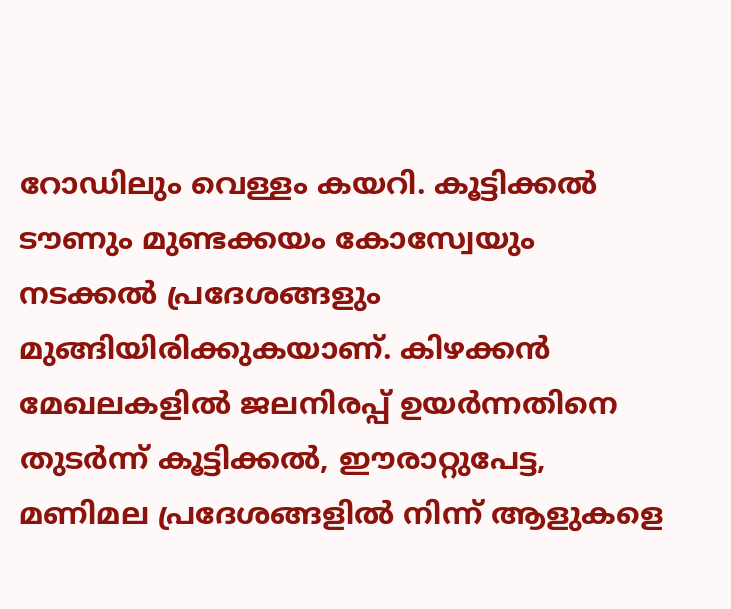റോഡിലും വെള്ളം കയറി. കൂട്ടിക്കൽ ടൗണും മുണ്ടക്കയം കോസ്വേയും നടക്കൽ പ്രദേശങ്ങളും മുങ്ങിയിരിക്കുകയാണ്. കിഴക്കൻ മേഖലകളിൽ ജലനിരപ്പ് ഉയർന്നതിനെ തുടർന്ന് കൂട്ടിക്കൽ, ഈരാറ്റുപേട്ട, മണിമല പ്രദേശങ്ങളിൽ നിന്ന് ആളുകളെ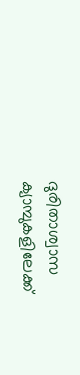ദുരിതാശ്വാസ ക്യാമ്പുകളിലേക്ക്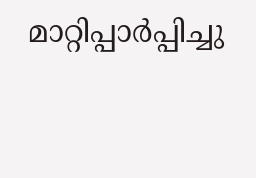മാറ്റിപ്പാർപ്പിച്ചു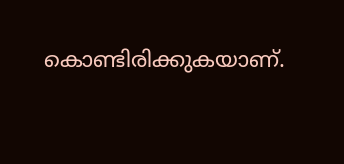കൊണ്ടിരിക്കുകയാണ്.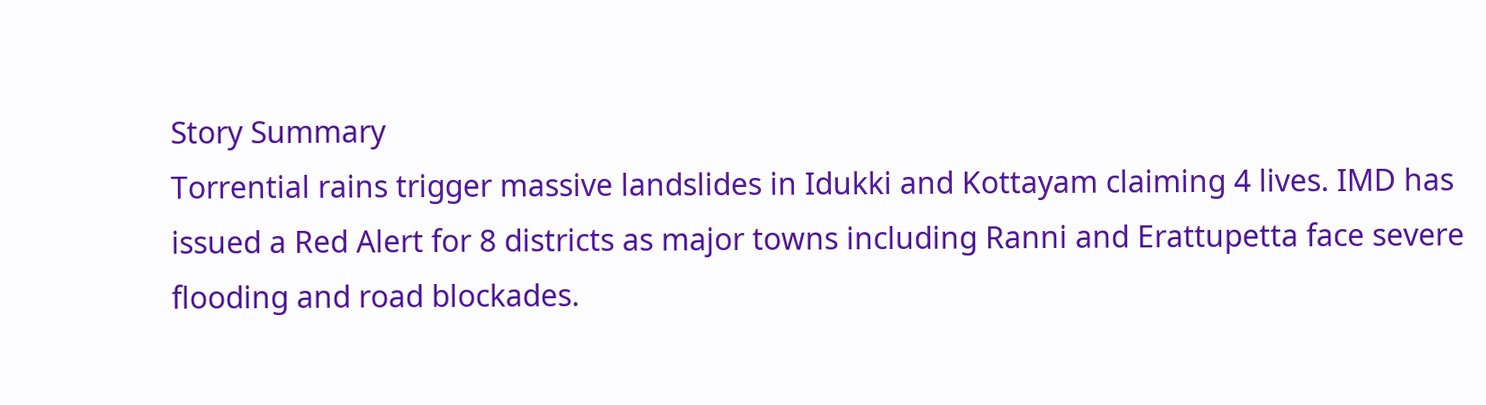Story Summary
Torrential rains trigger massive landslides in Idukki and Kottayam claiming 4 lives. IMD has issued a Red Alert for 8 districts as major towns including Ranni and Erattupetta face severe flooding and road blockades.